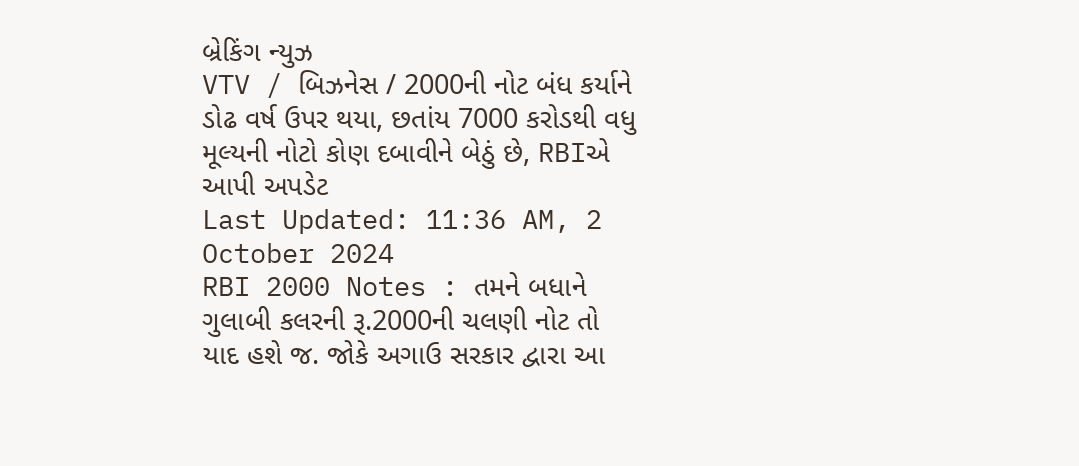બ્રેકિંગ ન્યુઝ
VTV / બિઝનેસ / 2000ની નોટ બંધ કર્યાને ડોઢ વર્ષ ઉપર થયા, છતાંય 7000 કરોડથી વધુ મૂલ્યની નોટો કોણ દબાવીને બેઠું છે, RBIએ આપી અપડેટ
Last Updated: 11:36 AM, 2 October 2024
RBI 2000 Notes : તમને બધાને ગુલાબી કલરની રૂ.2000ની ચલણી નોટ તો યાદ હશે જ. જોકે અગાઉ સરકાર દ્વારા આ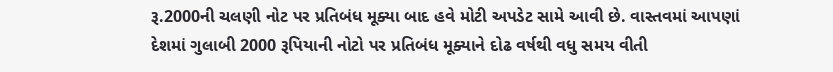રૂ.2000ની ચલણી નોટ પર પ્રતિબંધ મૂક્યા બાદ હવે મોટી અપડેટ સામે આવી છે. વાસ્તવમાં આપણાં દેશમાં ગુલાબી 2000 રૂપિયાની નોટો પર પ્રતિબંધ મૂક્યાને દોઢ વર્ષથી વધુ સમય વીતી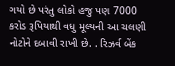ગયો છે પરંતુ લોકો હજુ પણ 7000 કરોડ રૂપિયાથી વધુ મૂલ્યની આ ચલણી નોટોને દબાવી રાખી છે. . રિઝર્વ બેંક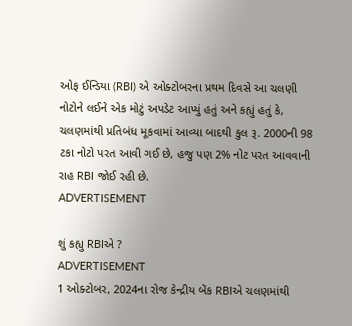ઓફ ઈન્ડિયા (RBI) એ ઓક્ટોબરના પ્રથમ દિવસે આ ચલણી નોટોને લઈને એક મોટું અપડેટ આપ્યું હતું અને કહ્યું હતું કે, ચલણમાંથી પ્રતિબંધ મૂકવામાં આવ્યા બાદથી કુલ રૂ. 2000ની 98 ટકા નોટો પરત આવી ગઈ છે, હજુ પણ 2% નોટ પરત આવવાની રાહ RBI જોઈ રહી છે.
ADVERTISEMENT

શું કહ્યુ RBIએ ?
ADVERTISEMENT
1 ઓક્ટોબર, 2024ના રોજ કેન્દ્રીય બેંક RBIએ ચલણમાંથી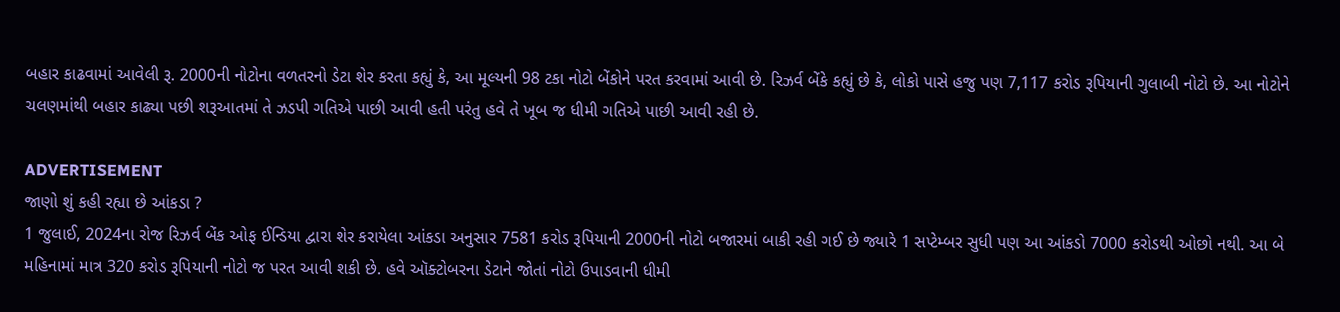બહાર કાઢવામાં આવેલી રૂ. 2000ની નોટોના વળતરનો ડેટા શેર કરતા કહ્યું કે, આ મૂલ્યની 98 ટકા નોટો બેંકોને પરત કરવામાં આવી છે. રિઝર્વ બેંકે કહ્યું છે કે, લોકો પાસે હજુ પણ 7,117 કરોડ રૂપિયાની ગુલાબી નોટો છે. આ નોટોને ચલણમાંથી બહાર કાઢ્યા પછી શરૂઆતમાં તે ઝડપી ગતિએ પાછી આવી હતી પરંતુ હવે તે ખૂબ જ ધીમી ગતિએ પાછી આવી રહી છે.

ADVERTISEMENT
જાણો શું કહી રહ્યા છે આંકડા ?
1 જુલાઈ, 2024ના રોજ રિઝર્વ બેંક ઓફ ઈન્ડિયા દ્વારા શેર કરાયેલા આંકડા અનુસાર 7581 કરોડ રૂપિયાની 2000ની નોટો બજારમાં બાકી રહી ગઈ છે જ્યારે 1 સપ્ટેમ્બર સુધી પણ આ આંકડો 7000 કરોડથી ઓછો નથી. આ બે મહિનામાં માત્ર 320 કરોડ રૂપિયાની નોટો જ પરત આવી શકી છે. હવે ઑક્ટોબરના ડેટાને જોતાં નોટો ઉપાડવાની ધીમી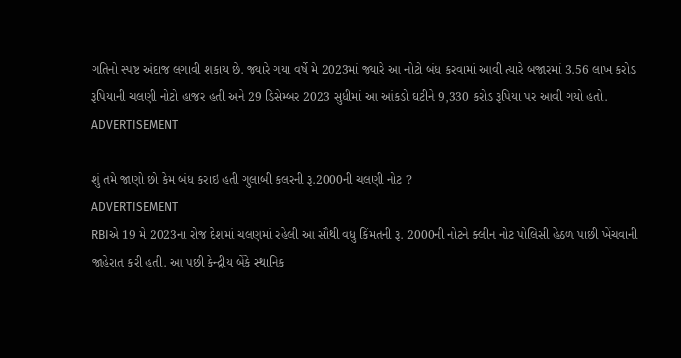ગતિનો સ્પષ્ટ અંદાજ લગાવી શકાય છે. જ્યારે ગયા વર્ષે મે 2023માં જ્યારે આ નોટો બંધ કરવામાં આવી ત્યારે બજારમાં 3.56 લાખ કરોડ રૂપિયાની ચલણી નોટો હાજર હતી અને 29 ડિસેમ્બર 2023 સુધીમાં આ આંકડો ઘટીને 9,330 કરોડ રૂપિયા પર આવી ગયો હતો.
ADVERTISEMENT

શું તમે જાણો છો કેમ બંધ કરાઇ હતી ગુલાબી કલરની રૂ.2000ની ચલણી નોટ ?
ADVERTISEMENT
RBIએ 19 મે 2023ના રોજ દેશમાં ચલણમાં રહેલી આ સૌથી વધુ કિંમતની રૂ. 2000ની નોટને ક્લીન નોટ પોલિસી હેઠળ પાછી ખેંચવાની જાહેરાત કરી હતી. આ પછી કેન્દ્રીય બેંકે સ્થાનિક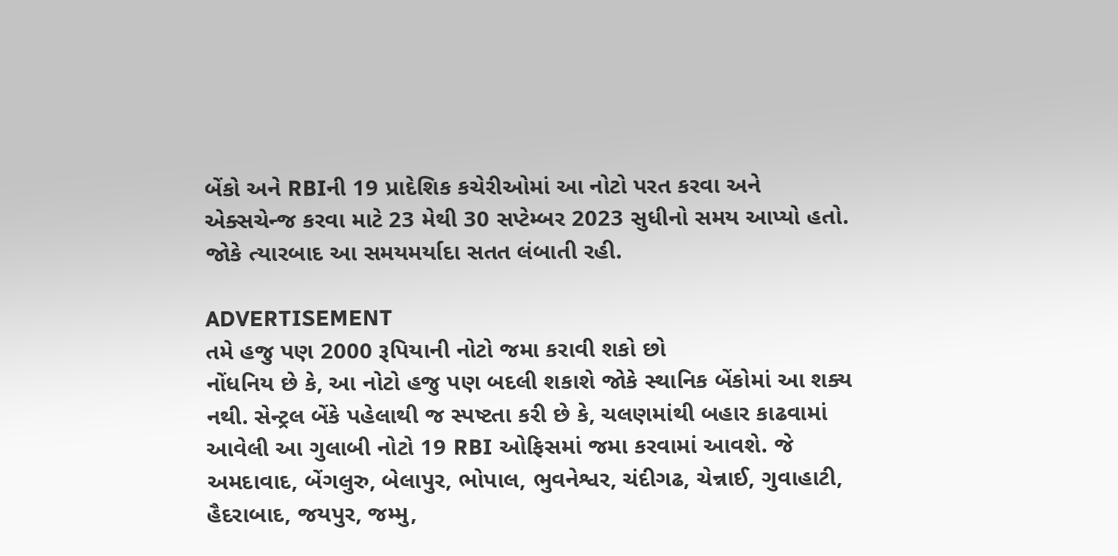બેંકો અને RBIની 19 પ્રાદેશિક કચેરીઓમાં આ નોટો પરત કરવા અને એક્સચેન્જ કરવા માટે 23 મેથી 30 સપ્ટેમ્બર 2023 સુધીનો સમય આપ્યો હતો. જોકે ત્યારબાદ આ સમયમર્યાદા સતત લંબાતી રહી.

ADVERTISEMENT
તમે હજુ પણ 2000 રૂપિયાની નોટો જમા કરાવી શકો છો
નોંધનિય છે કે, આ નોટો હજુ પણ બદલી શકાશે જોકે સ્થાનિક બેંકોમાં આ શક્ય નથી. સેન્ટ્રલ બેંકે પહેલાથી જ સ્પષ્ટતા કરી છે કે, ચલણમાંથી બહાર કાઢવામાં આવેલી આ ગુલાબી નોટો 19 RBI ઓફિસમાં જમા કરવામાં આવશે. જે અમદાવાદ, બેંગલુરુ, બેલાપુર, ભોપાલ, ભુવનેશ્વર, ચંદીગઢ, ચેન્નાઈ, ગુવાહાટી, હૈદરાબાદ, જયપુર, જમ્મુ,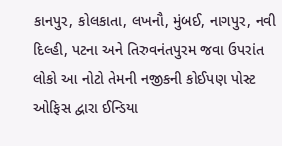કાનપુર, કોલકાતા, લખનૌ, મુંબઈ, નાગપુર, નવી દિલ્હી, પટના અને તિરુવનંતપુરમ જવા ઉપરાંત લોકો આ નોટો તેમની નજીકની કોઈપણ પોસ્ટ ઓફિસ દ્વારા ઈન્ડિયા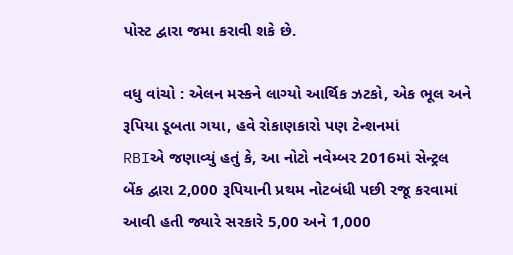પોસ્ટ દ્વારા જમા કરાવી શકે છે.

વધુ વાંચો : એલન મસ્કને લાગ્યો આર્થિક ઝટકો, એક ભૂલ અને રૂપિયા ડૂબતા ગયા, હવે રોકાણકારો પણ ટેન્શનમાં
RBIએ જણાવ્યું હતું કે, આ નોટો નવેમ્બર 2016માં સેન્ટ્રલ બેંક દ્વારા 2,000 રૂપિયાની પ્રથમ નોટબંધી પછી રજૂ કરવામાં આવી હતી જ્યારે સરકારે 5,00 અને 1,000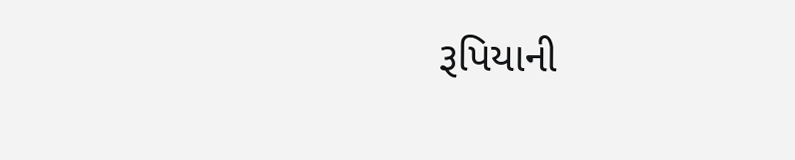રૂપિયાની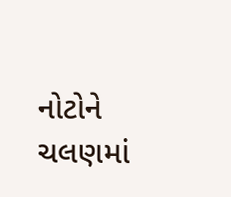નોટોને ચલણમાં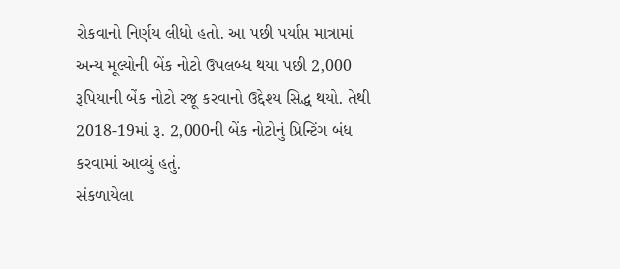રોકવાનો નિર્ણય લીધો હતો. આ પછી પર્યાપ્ત માત્રામાં અન્ય મૂલ્યોની બેંક નોટો ઉપલબ્ધ થયા પછી 2,000 રૂપિયાની બેંક નોટો રજૂ કરવાનો ઉદ્દેશ્ય સિદ્ધ થયો. તેથી 2018-19માં રૂ. 2,000ની બેંક નોટોનું પ્રિન્ટિંગ બંધ કરવામાં આવ્યું હતું.
સંકળાયેલા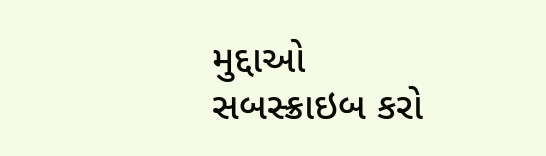મુદ્દાઓ
સબસ્ક્રાઇબ કરો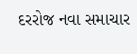દરરોજ નવા સમાચાર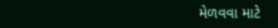મેળવવા માટે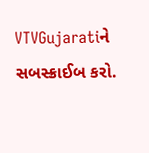VTVGujaratiને સબસ્ક્રાઈબ કરો.